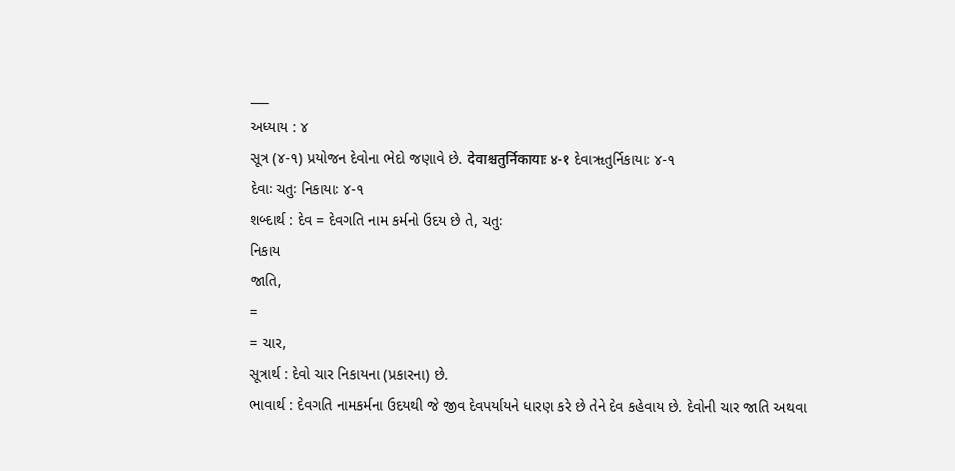___
અધ્યાય : ૪
સૂત્ર (૪-૧) પ્રયોજન દેવોના ભેદો જણાવે છે. देवाश्चतुर्निकायाः ४-१ દેવાૠતુર્નિકાયાઃ ૪-૧
દેવાઃ ચતુઃ નિકાયાઃ ૪-૧
શબ્દાર્થ : દેવ = દેવગતિ નામ કર્મનો ઉદય છે તે, ચતુઃ
નિકાય
જાતિ,
=
= ચાર,
સૂત્રાર્થ : દેવો ચાર નિકાયના (પ્રકારના) છે.
ભાવાર્થ : દેવગતિ નામકર્મના ઉદયથી જે જીવ દેવપર્યાયને ધારણ કરે છે તેને દેવ કહેવાય છે. દેવોની ચાર જાતિ અથવા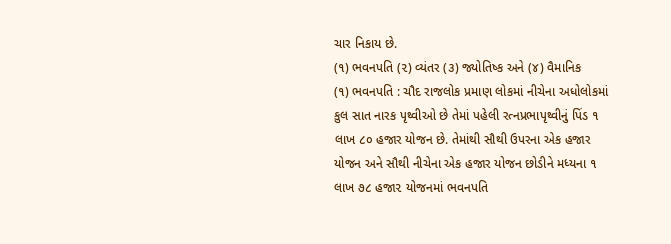ચાર નિકાય છે.
(૧) ભવનપતિ (૨) વ્યંતર (૩) જ્યોતિષ્ક અને (૪) વૈમાનિક
(૧) ભવનપતિ : ચૌદ રાજલોક પ્રમાણ લોકમાં નીચેના અધોલોકમાં કુલ સાત નારક પૃથ્વીઓ છે તેમાં પહેલી રત્નપ્રભાપૃથ્વીનું પિંડ ૧ લાખ ૮૦ હજાર યોજન છે. તેમાંથી સૌથી ઉપરના એક હજાર યોજન અને સૌથી નીચેના એક હજાર યોજન છોડીને મધ્યના ૧ લાખ ૭૮ હજા૨ યોજનમાં ભવનપતિ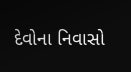દેવોના નિવાસો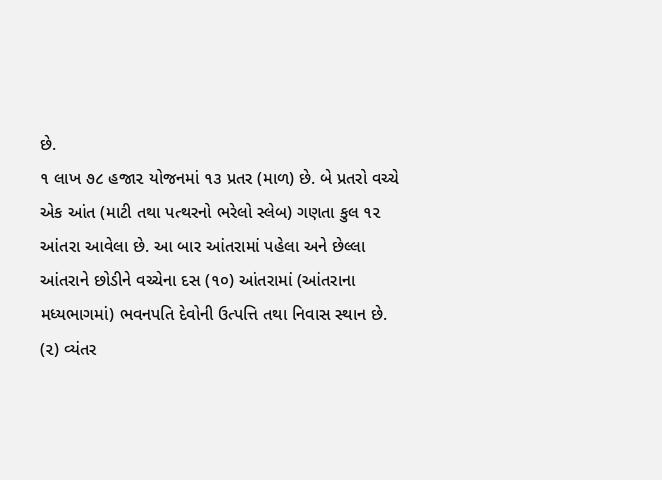છે.
૧ લાખ ૭૮ હજા૨ યોજનમાં ૧૩ પ્રતર (માળ) છે. બે પ્રતરો વચ્ચે એક આંત (માટી તથા પત્થરનો ભરેલો સ્લેબ) ગણતા કુલ ૧૨ આંતરા આવેલા છે. આ બાર આંતરામાં પહેલા અને છેલ્લા આંતરાને છોડીને વચ્ચેના દસ (૧૦) આંતરામાં (આંતરાના મધ્યભાગમાં) ભવનપતિ દેવોની ઉત્પત્તિ તથા નિવાસ સ્થાન છે.
(૨) વ્યંતર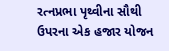રત્નપ્રભા પૃથ્વીના સૌથી ઉપરના એક હજાર યોજન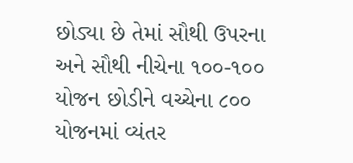છોડ્યા છે તેમાં સૌથી ઉપરના અને સૌથી નીચેના ૧૦૦-૧૦૦ યોજન છોડીને વચ્ચેના ૮૦૦ યોજનમાં વ્યંતર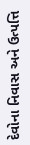દેવોના નિવાસ અને ઉત્પત્તિ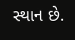સ્થાન છે.